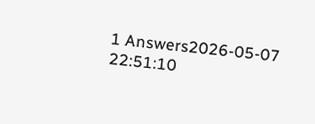1 Answers2026-05-07 22:51:10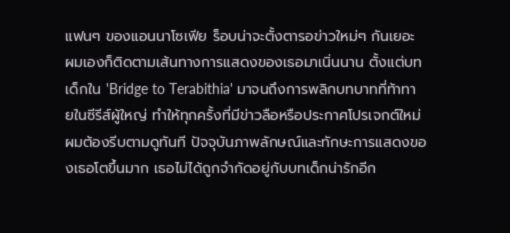แฟนๆ ของแอนนาโซเฟีย ร็อบน่าจะตั้งตารอข่าวใหม่ๆ กันเยอะ ผมเองก็ติดตามเส้นทางการแสดงของเธอมาเนิ่นนาน ตั้งแต่บทเด็กใน 'Bridge to Terabithia' มาจนถึงการพลิกบทบาทที่ท้าทายในซีรีส์ผู้ใหญ่ ทำให้ทุกครั้งที่มีข่าวลือหรือประกาศโปรเจกต์ใหม่ ผมต้องรีบตามดูทันที ปัจจุบันภาพลักษณ์และทักษะการแสดงของเธอโตขึ้นมาก เธอไม่ได้ถูกจำกัดอยู่กับบทเด็กน่ารักอีก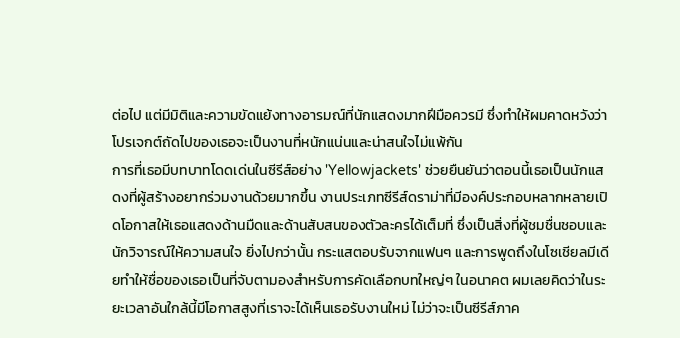ต่อไป แต่มีมิติและความขัดแย้งทางอารมณ์ที่นักแสดงมากฝีมือควรมี ซึ่งทำให้ผมคาดหวังว่าโปรเจกต์ถัดไปของเธอจะเป็นงานที่หนักแน่นและน่าสนใจไม่แพ้กัน
การที่เธอมีบทบาทโดดเด่นในซีรีส์อย่าง 'Yellowjackets' ช่วยยืนยันว่าตอนนี้เธอเป็นนักแสดงที่ผู้สร้างอยากร่วมงานด้วยมากขึ้น งานประเภทซีรีส์ดราม่าที่มีองค์ประกอบหลากหลายเปิดโอกาสให้เธอแสดงด้านมืดและด้านสับสนของตัวละครได้เต็มที่ ซึ่งเป็นสิ่งที่ผู้ชมชื่นชอบและนักวิจารณ์ให้ความสนใจ ยิ่งไปกว่านั้น กระแสตอบรับจากแฟนๆ และการพูดถึงในโซเชียลมีเดียทำให้ชื่อของเธอเป็นที่จับตามองสำหรับการคัดเลือกบทใหญ่ๆ ในอนาคต ผมเลยคิดว่าในระยะเวลาอันใกล้นี้มีโอกาสสูงที่เราจะได้เห็นเธอรับงานใหม่ ไม่ว่าจะเป็นซีรีส์ภาค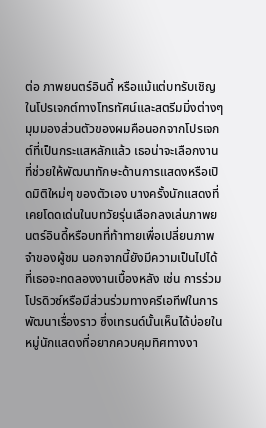ต่อ ภาพยนตร์อินดี้ หรือแม้แต่บทรับเชิญในโปรเจกต์ทางโทรทัศน์และสตรีมมิ่งต่างๆ
มุมมองส่วนตัวของผมคือนอกจากโปรเจกต์ที่เป็นกระแสหลักแล้ว เธอน่าจะเลือกงานที่ช่วยให้พัฒนาทักษะด้านการแสดงหรือเปิดมิติใหม่ๆ ของตัวเอง บางครั้งนักแสดงที่เคยโดดเด่นในบทวัยรุ่นเลือกลงเล่นภาพยนตร์อินดี้หรือบทที่ท้าทายเพื่อเปลี่ยนภาพจำของผู้ชม นอกจากนี้ยังมีความเป็นไปได้ที่เธอจะทดลองงานเบื้องหลัง เช่น การร่วมโปรดิวซ์หรือมีส่วนร่วมทางครีเอทีฟในการพัฒนาเรื่องราว ซึ่งเทรนด์นั้นเห็นได้บ่อยในหมู่นักแสดงที่อยากควบคุมทิศทางงา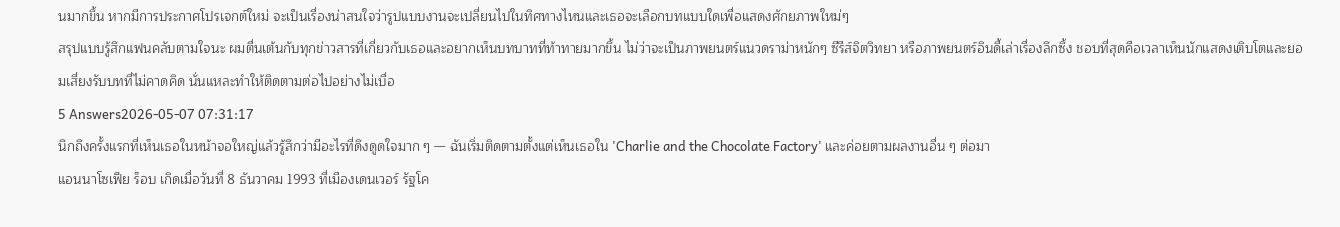นมากขึ้น หากมีการประกาศโปรเจกต์ใหม่ จะเป็นเรื่องน่าสนใจว่ารูปแบบงานจะเปลี่ยนไปในทิศทางไหนและเธอจะเลือกบทแบบใดเพื่อแสดงศักยภาพใหม่ๆ
สรุปแบบรู้สึกแฟนคลับตามใจนะ ผมตื่นเต้นกับทุกข่าวสารที่เกี่ยวกับเธอและอยากเห็นบทบาทที่ท้าทายมากขึ้น ไม่ว่าจะเป็นภาพยนตร์แนวดราม่าหนักๆ ซีรีส์จิตวิทยา หรือภาพยนตร์อินดี้เล่าเรื่องลึกซึ้ง ชอบที่สุดคือเวลาเห็นนักแสดงเติบโตและยอมเสี่ยงรับบทที่ไม่คาดคิด นั่นแหละทำให้ติดตามต่อไปอย่างไม่เบื่อ
5 Answers2026-05-07 07:31:17
นึกถึงครั้งแรกที่เห็นเธอในหน้าจอใหญ่แล้วรู้สึกว่ามีอะไรที่ดึงดูดใจมาก ๆ — ฉันเริ่มติดตามตั้งแต่เห็นเธอใน 'Charlie and the Chocolate Factory' และค่อยตามผลงานอื่น ๆ ต่อมา
แอนนาโซเฟีย ร็อบ เกิดเมื่อวันที่ 8 ธันวาคม 1993 ที่เมืองเดนเวอร์ รัฐโค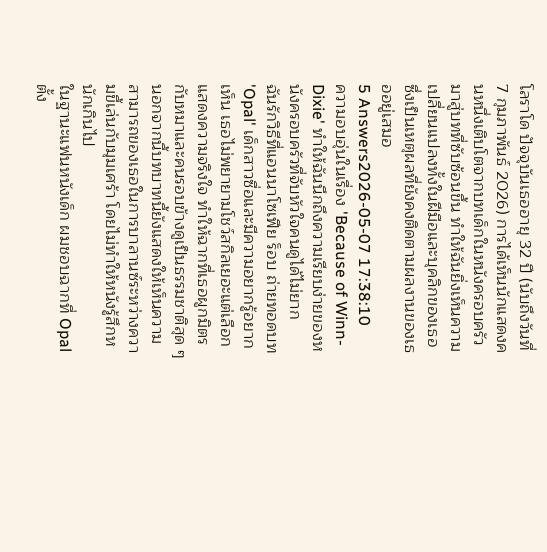โลราโด ปัจจุบันเธออายุ 32 ปี (นับถึงวันที่ 7 กุมภาพันธ์ 2026) การได้เห็นนักแสดงคนหนึ่งเติบโตจากบทเด็กในหนังครอบครัวมาสู่บทที่ซับซ้อนขึ้น ทำให้ฉันยิ่งเห็นความเปลี่ยนแปลงทั้งในฝีมือและบุคลิกของเธอ ซึ่งเป็นเหตุผลที่ยังคงติดตามผลงานของเธออยู่เสมอ
5 Answers2026-05-07 17:38:10
ความอบอุ่นในเรื่อง 'Because of Winn-Dixie' ทำให้ฉันนึกถึงความเรียบง่ายของหนังครอบครัวที่จับหัวใจคนดูได้ไม่ยาก
ฉันรักวิธีที่แอนนาโซเฟีย ร็อบ ถ่ายทอดบท 'Opal' เด็กสาวซื่อและมีความอยากรู้อยากเห็น เธอไม่พยายามโชว์สกิลเยอะแต่เลือกแสดงความจริงใจ ทำให้ฉากที่เธอผูกมิตรกับหมาและคนรอบข้างดูเป็นธรรมชาติสุด ๆ นอกจากนี้บทบาทนี้ยังแสดงให้เห็นความสามารถของเธอในการบาลานซ์ระหว่างความขี้เล่นกับมุมเศร้า โดยไม่ทำให้หนังรู้สึกหนักเกินไป
ในฐานะแฟนหนังเด็ก ผมชอบฉากที่ Opal ตั้ง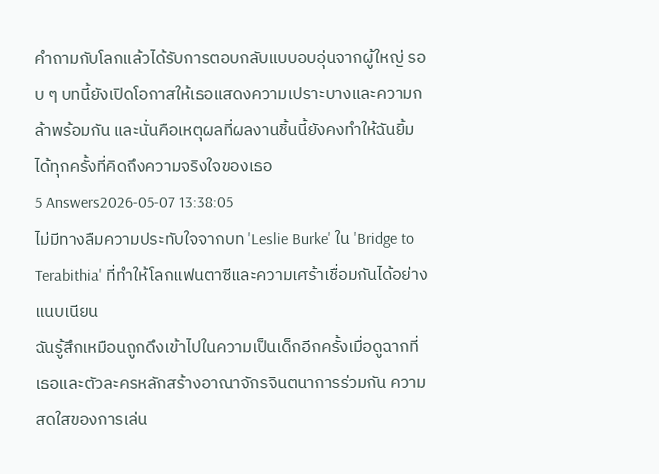คำถามกับโลกแล้วได้รับการตอบกลับแบบอบอุ่นจากผู้ใหญ่ รอบ ๆ บทนี้ยังเปิดโอกาสให้เธอแสดงความเปราะบางและความกล้าพร้อมกัน และนั่นคือเหตุผลที่ผลงานชิ้นนี้ยังคงทำให้ฉันยิ้มได้ทุกครั้งที่คิดถึงความจริงใจของเธอ
5 Answers2026-05-07 13:38:05
ไม่มีทางลืมความประทับใจจากบท 'Leslie Burke' ใน 'Bridge to Terabithia' ที่ทำให้โลกแฟนตาซีและความเศร้าเชื่อมกันได้อย่างแนบเนียน
ฉันรู้สึกเหมือนถูกดึงเข้าไปในความเป็นเด็กอีกครั้งเมื่อดูฉากที่เธอและตัวละครหลักสร้างอาณาจักรจินตนาการร่วมกัน ความสดใสของการเล่น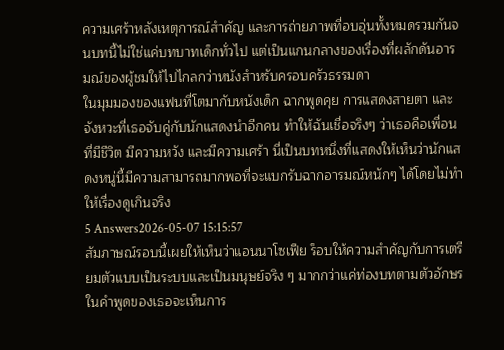ความเศร้าหลังเหตุการณ์สำคัญ และการถ่ายภาพที่อบอุ่นทั้งหมดรวมกันจนบทนี้ไม่ใช่แค่บทบาทเด็กทั่วไป แต่เป็นแกนกลางของเรื่องที่ผลักดันอารมณ์ของผู้ชมให้ไปไกลกว่าหนังสำหรับครอบครัวธรรมดา
ในมุมมองของแฟนที่โตมากับหนังเด็ก ฉากพูดคุย การแสดงสายตา และจังหวะที่เธอจับคู่กับนักแสดงนำอีกคน ทำให้ฉันเชื่อจริงๆ ว่าเธอคือเพื่อนที่มีชีวิต มีความหวัง และมีความเศร้า นี่เป็นบทหนึ่งที่แสดงให้เห็นว่านักแสดงหนู่นี้มีความสามารถมากพอที่จะแบกรับฉากอารมณ์หนักๆ ได้โดยไม่ทำให้เรื่องดูเกินจริง
5 Answers2026-05-07 15:15:57
สัมภาษณ์รอบนี้เผยให้เห็นว่าแอนนาโซเฟีย ร็อบให้ความสำคัญกับการเตรียมตัวแบบเป็นระบบและเป็นมนุษย์จริง ๆ มากกว่าแค่ท่องบทตามตัวอักษร
ในคำพูดของเธอจะเห็นการ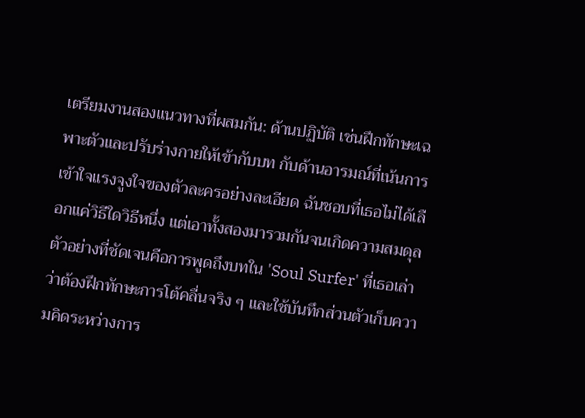เตรียมงานสองแนวทางที่ผสมกัน: ด้านปฏิบัติ เช่นฝึกทักษะเฉพาะตัวและปรับร่างกายให้เข้ากับบท กับด้านอารมณ์ที่เน้นการเข้าใจแรงจูงใจของตัวละครอย่างละเอียด ฉันชอบที่เธอไม่ได้เลือกแค่วิธีใดวิธีหนึ่ง แต่เอาทั้งสองมารวมกันจนเกิดความสมดุล
ตัวอย่างที่ชัดเจนคือการพูดถึงบทใน 'Soul Surfer' ที่เธอเล่าว่าต้องฝึกทักษะการโต้คลื่นจริง ๆ และใช้บันทึกส่วนตัวเก็บความคิดระหว่างการ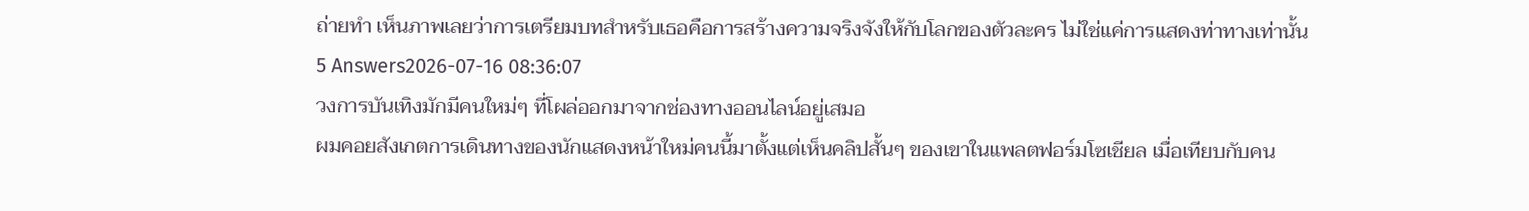ถ่ายทำ เห็นภาพเลยว่าการเตรียมบทสำหรับเธอคือการสร้างความจริงจังให้กับโลกของตัวละคร ไม่ใช่แค่การแสดงท่าทางเท่านั้น
5 Answers2026-07-16 08:36:07
วงการบันเทิงมักมีคนใหม่ๆ ที่โผล่ออกมาจากช่องทางออนไลน์อยู่เสมอ
ผมคอยสังเกตการเดินทางของนักแสดงหน้าใหม่คนนี้มาตั้งแต่เห็นคลิปสั้นๆ ของเขาในแพลตฟอร์มโซเชียล เมื่อเทียบกับคน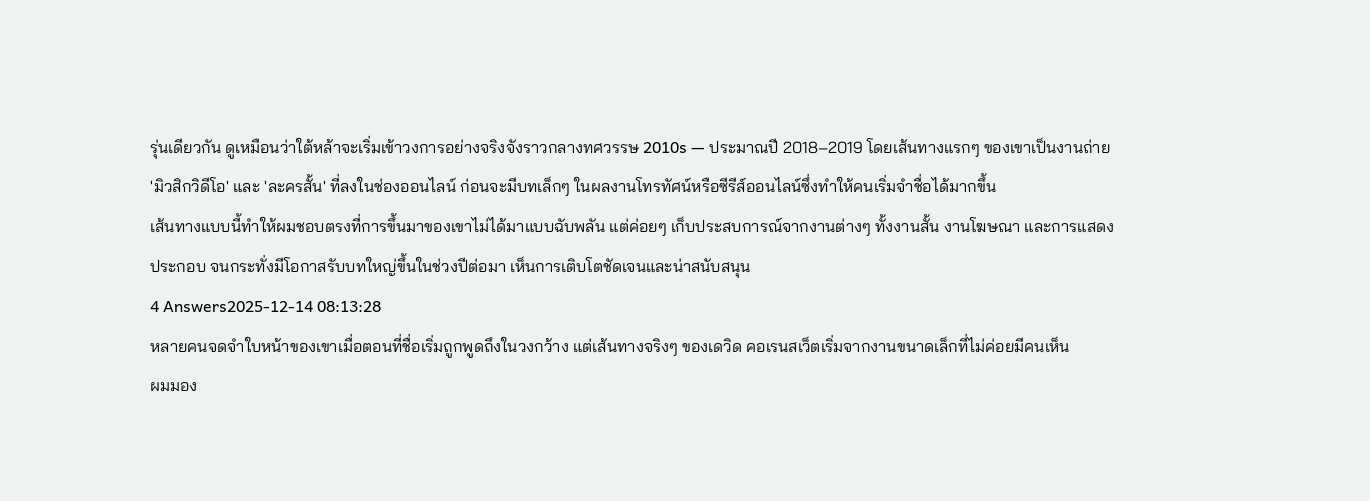รุ่นเดียวกัน ดูเหมือนว่าใต้หล้าจะเริ่มเข้าวงการอย่างจริงจังราวกลางทศวรรษ 2010s — ประมาณปี 2018–2019 โดยเส้นทางแรกๆ ของเขาเป็นงานถ่าย 'มิวสิกวิดีโอ' และ 'ละครสั้น' ที่ลงในช่องออนไลน์ ก่อนจะมีบทเล็กๆ ในผลงานโทรทัศน์หรือซีรีส์ออนไลน์ซึ่งทำให้คนเริ่มจำชื่อได้มากขึ้น
เส้นทางแบบนี้ทำให้ผมชอบตรงที่การขึ้นมาของเขาไม่ได้มาแบบฉับพลัน แต่ค่อยๆ เก็บประสบการณ์จากงานต่างๆ ทั้งงานสั้น งานโฆษณา และการแสดงประกอบ จนกระทั่งมีโอกาสรับบทใหญ่ขึ้นในช่วงปีต่อมา เห็นการเติบโตชัดเจนและน่าสนับสนุน
4 Answers2025-12-14 08:13:28
หลายคนจดจำใบหน้าของเขาเมื่อตอนที่ชื่อเริ่มถูกพูดถึงในวงกว้าง แต่เส้นทางจริงๆ ของเดวิด คอเรนสเว็ตเริ่มจากงานขนาดเล็กที่ไม่ค่อยมีคนเห็น
ผมมอง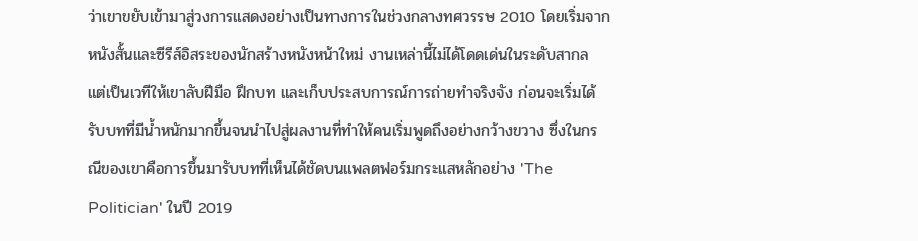ว่าเขาขยับเข้ามาสู่วงการแสดงอย่างเป็นทางการในช่วงกลางทศวรรษ 2010 โดยเริ่มจากหนังสั้นและซีรีส์อิสระของนักสร้างหนังหน้าใหม่ งานเหล่านี้ไม่ได้โดดเด่นในระดับสากล แต่เป็นเวทีให้เขาลับฝีมือ ฝึกบท และเก็บประสบการณ์การถ่ายทำจริงจัง ก่อนจะเริ่มได้รับบทที่มีน้ำหนักมากขึ้นจนนำไปสู่ผลงานที่ทำให้คนเริ่มพูดถึงอย่างกว้างขวาง ซึ่งในกรณีของเขาคือการขึ้นมารับบทที่เห็นได้ชัดบนแพลตฟอร์มกระแสหลักอย่าง 'The Politician' ในปี 2019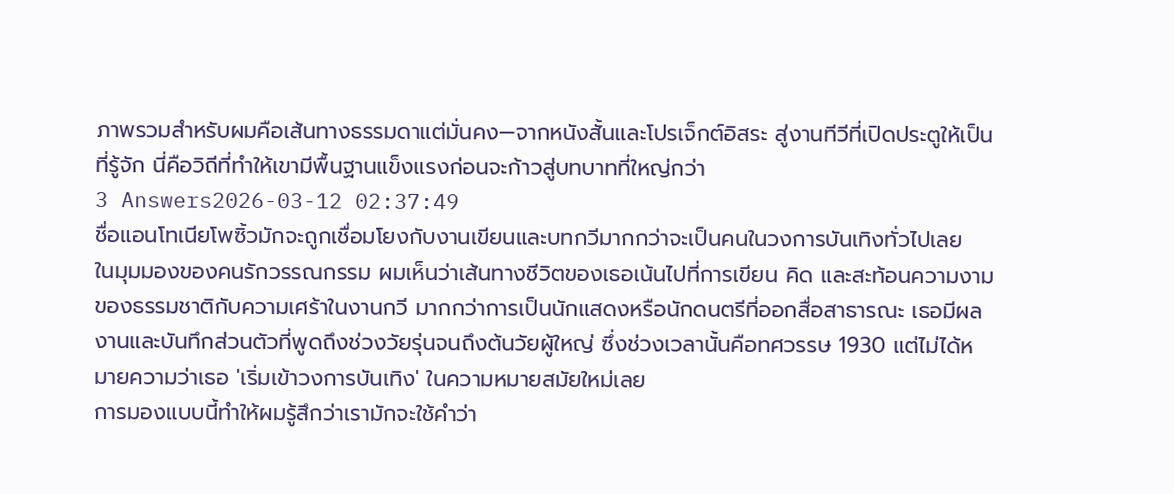ภาพรวมสำหรับผมคือเส้นทางธรรมดาแต่มั่นคง—จากหนังสั้นและโปรเจ็กต์อิสระ สู่งานทีวีที่เปิดประตูให้เป็นที่รู้จัก นี่คือวิถีที่ทำให้เขามีพื้นฐานแข็งแรงก่อนจะก้าวสู่บทบาทที่ใหญ่กว่า
3 Answers2026-03-12 02:37:49
ชื่อแอนโทเนียโพซิ้วมักจะถูกเชื่อมโยงกับงานเขียนและบทกวีมากกว่าจะเป็นคนในวงการบันเทิงทั่วไปเลย
ในมุมมองของคนรักวรรณกรรม ผมเห็นว่าเส้นทางชีวิตของเธอเน้นไปที่การเขียน คิด และสะท้อนความงามของธรรมชาติกับความเศร้าในงานกวี มากกว่าการเป็นนักแสดงหรือนักดนตรีที่ออกสื่อสาธารณะ เธอมีผลงานและบันทึกส่วนตัวที่พูดถึงช่วงวัยรุ่นจนถึงต้นวัยผู้ใหญ่ ซึ่งช่วงเวลานั้นคือทศวรรษ 1930 แต่ไม่ได้หมายความว่าเธอ 'เริ่มเข้าวงการบันเทิง' ในความหมายสมัยใหม่เลย
การมองแบบนี้ทำให้ผมรู้สึกว่าเรามักจะใช้คำว่า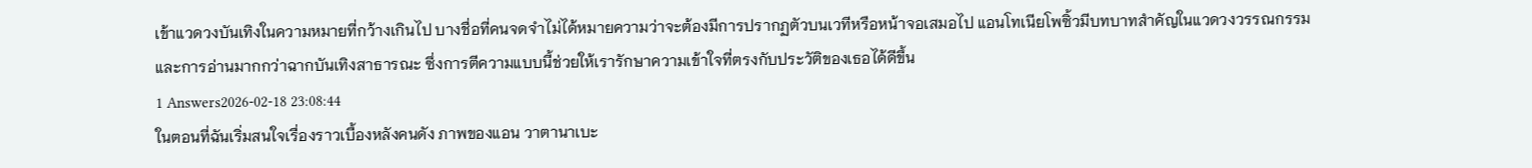เข้าแวดวงบันเทิงในความหมายที่กว้างเกินไป บางชื่อที่คนจดจำไม่ได้หมายความว่าจะต้องมีการปรากฏตัวบนเวทีหรือหน้าจอเสมอไป แอนโทเนียโพซิ้วมีบทบาทสำคัญในแวดวงวรรณกรรมและการอ่านมากกว่าฉากบันเทิงสาธารณะ ซึ่งการตีความแบบนี้ช่วยให้เรารักษาความเข้าใจที่ตรงกับประวัติของเธอได้ดีขึ้น
1 Answers2026-02-18 23:08:44
ในตอนที่ฉันเริ่มสนใจเรื่องราวเบื้องหลังคนดัง ภาพของแอน วาตานาเบะ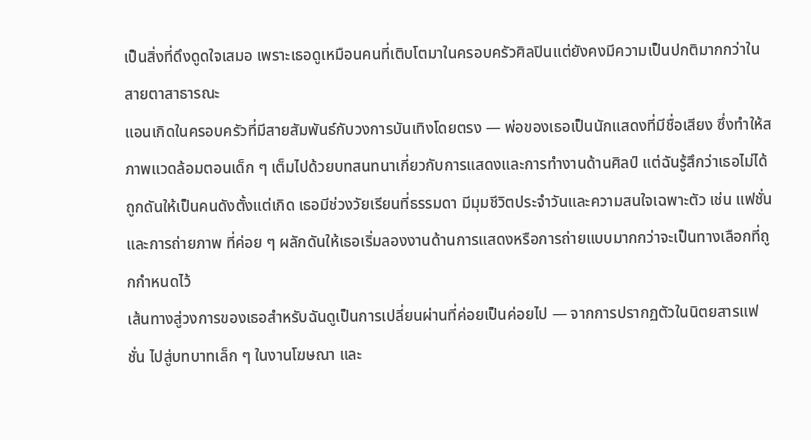เป็นสิ่งที่ดึงดูดใจเสมอ เพราะเธอดูเหมือนคนที่เติบโตมาในครอบครัวศิลปินแต่ยังคงมีความเป็นปกติมากกว่าในสายตาสาธารณะ
แอนเกิดในครอบครัวที่มีสายสัมพันธ์กับวงการบันเทิงโดยตรง — พ่อของเธอเป็นนักแสดงที่มีชื่อเสียง ซึ่งทำให้สภาพแวดล้อมตอนเด็ก ๆ เต็มไปด้วยบทสนทนาเกี่ยวกับการแสดงและการทำงานด้านศิลป์ แต่ฉันรู้สึกว่าเธอไม่ได้ถูกดันให้เป็นคนดังตั้งแต่เกิด เธอมีช่วงวัยเรียนที่ธรรมดา มีมุมชีวิตประจำวันและความสนใจเฉพาะตัว เช่น แฟชั่นและการถ่ายภาพ ที่ค่อย ๆ ผลักดันให้เธอเริ่มลองงานด้านการแสดงหรือการถ่ายแบบมากกว่าจะเป็นทางเลือกที่ถูกกำหนดไว้
เส้นทางสู่วงการของเธอสำหรับฉันดูเป็นการเปลี่ยนผ่านที่ค่อยเป็นค่อยไป — จากการปรากฏตัวในนิตยสารแฟชั่น ไปสู่บทบาทเล็ก ๆ ในงานโฆษณา และ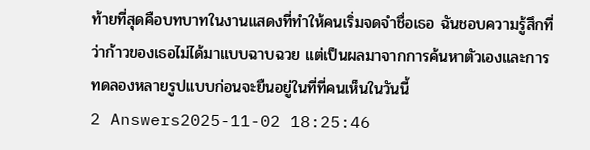ท้ายที่สุดคือบทบาทในงานแสดงที่ทำให้คนเริ่มจดจำชื่อเธอ ฉันชอบความรู้สึกที่ว่าก้าวของเธอไม่ได้มาแบบฉาบฉวย แต่เป็นผลมาจากการค้นหาตัวเองและการทดลองหลายรูปแบบก่อนจะยืนอยู่ในที่ที่คนเห็นในวันนี้
2 Answers2025-11-02 18:25:46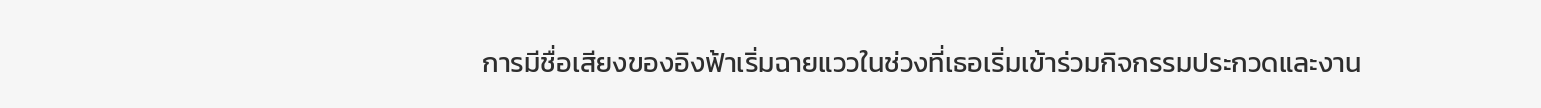การมีชื่อเสียงของอิงฟ้าเริ่มฉายแววในช่วงที่เธอเริ่มเข้าร่วมกิจกรรมประกวดและงาน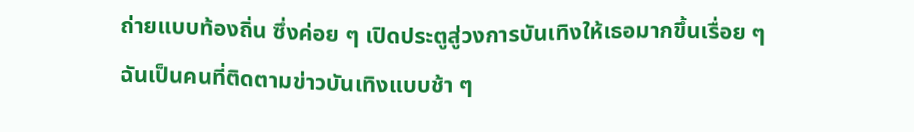ถ่ายแบบท้องถิ่น ซึ่งค่อย ๆ เปิดประตูสู่วงการบันเทิงให้เธอมากขึ้นเรื่อย ๆ
ฉันเป็นคนที่ติดตามข่าวบันเทิงแบบช้า ๆ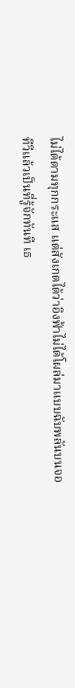ไม่ได้ตามทุกกระแส แต่สังเกตได้ว่าอิงฟ้าไม่ได้โผล่มาแบบฉับพลันบนจอทีวีแล้วเป็นที่รู้จักทันที เธ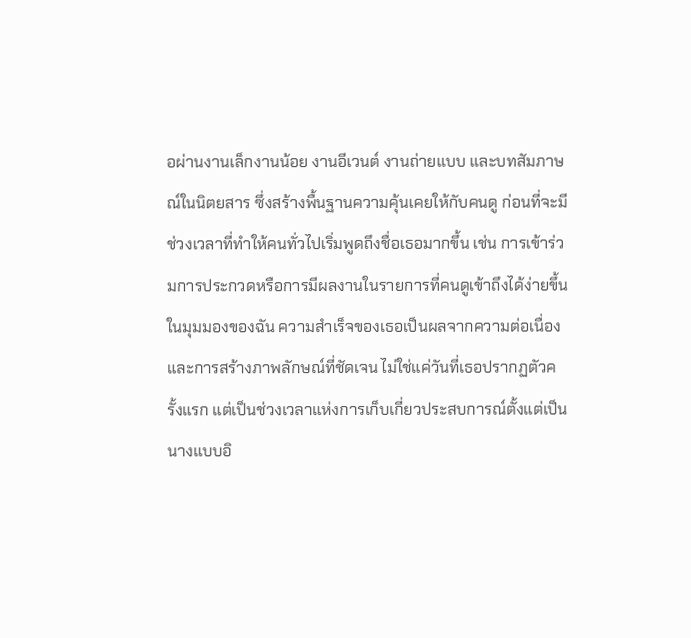อผ่านงานเล็กงานน้อย งานอีเวนต์ งานถ่ายแบบ และบทสัมภาษณ์ในนิตยสาร ซึ่งสร้างพื้นฐานความคุ้นเคยให้กับคนดู ก่อนที่จะมีช่วงเวลาที่ทำให้คนทั่วไปเริ่มพูดถึงชื่อเธอมากขึ้น เช่น การเข้าร่วมการประกวดหรือการมีผลงานในรายการที่คนดูเข้าถึงได้ง่ายขึ้น
ในมุมมองของฉัน ความสำเร็จของเธอเป็นผลจากความต่อเนื่องและการสร้างภาพลักษณ์ที่ชัดเจน ไม่ใช่แค่วันที่เธอปรากฏตัวครั้งแรก แต่เป็นช่วงเวลาแห่งการเก็บเกี่ยวประสบการณ์ตั้งแต่เป็นนางแบบอิ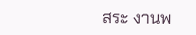สระ งานพ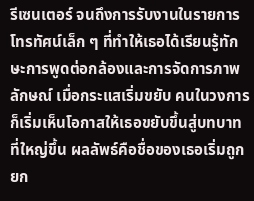รีเซนเตอร์ จนถึงการรับงานในรายการโทรทัศน์เล็ก ๆ ที่ทำให้เธอได้เรียนรู้ทักษะการพูดต่อกล้องและการจัดการภาพลักษณ์ เมื่อกระแสเริ่มขยับ คนในวงการก็เริ่มเห็นโอกาสให้เธอขยับขึ้นสู่บทบาทที่ใหญ่ขึ้น ผลลัพธ์คือชื่อของเธอเริ่มถูกยก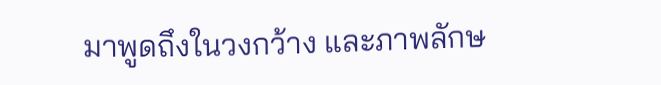มาพูดถึงในวงกว้าง และภาพลักษ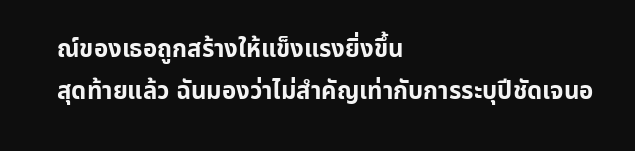ณ์ของเธอถูกสร้างให้แข็งแรงยิ่งขึ้น
สุดท้ายแล้ว ฉันมองว่าไม่สำคัญเท่ากับการระบุปีชัดเจนอ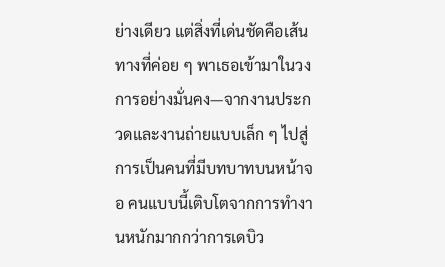ย่างเดียว แต่สิ่งที่เด่นชัดคือเส้นทางที่ค่อย ๆ พาเธอเข้ามาในวงการอย่างมั่นคง—จากงานประกวดและงานถ่ายแบบเล็ก ๆ ไปสู่การเป็นคนที่มีบทบาทบนหน้าจอ คนแบบนี้เติบโตจากการทำงานหนักมากกว่าการเดบิว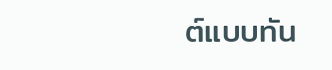ต์แบบทัน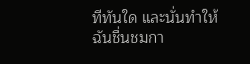ทีทันใด และนั่นทำให้ฉันชื่นชมกา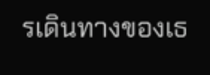รเดินทางของเธ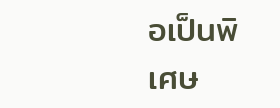อเป็นพิเศษ